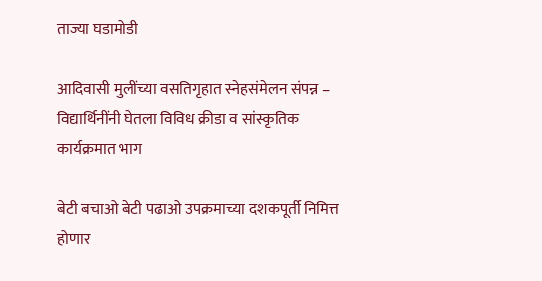ताज्या घडामोडी

आदिवासी मुलींच्या वसतिगृहात स्नेहसंमेलन संपन्न – विद्यार्थिनींनी घेतला विविध क्रीडा व सांस्कृतिक कार्यक्रमात भाग

बेटी बचाओ बेटी पढाओ उपक्रमाच्या दशकपूर्ती निमित्त होणार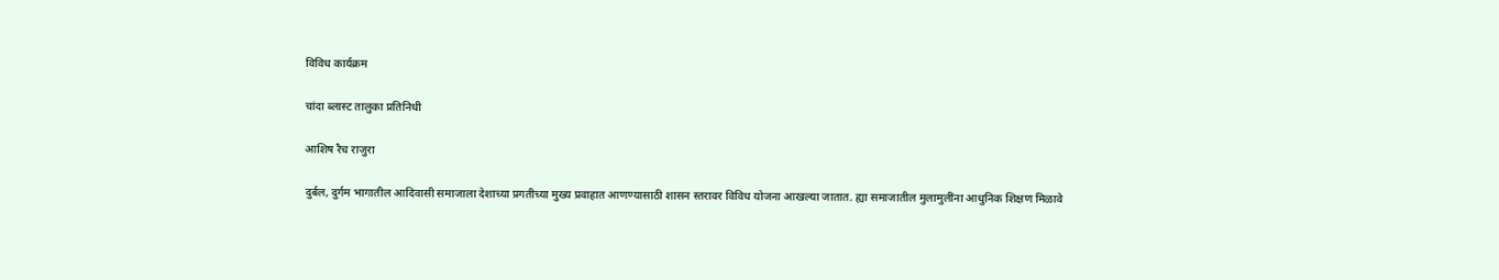विविध कार्यक्रम

चांदा ब्लास्ट तालुका प्रतिनिधी

आशिष रैच राजुरा

दुर्बल, दुर्गम भागातील आदिवासी समाजाला देशाच्या प्रगतीच्या मुख्य प्रवाहात आणण्यासाठी शासन स्तरावर विविध योजना आखल्या जातात. ह्या समाजातील मुलामुलींना आधुनिक शिक्षण मिळावे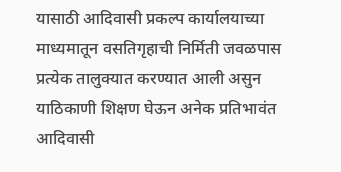यासाठी आदिवासी प्रकल्प कार्यालयाच्या माध्यमातून वसतिगृहाची निर्मिती जवळपास प्रत्येक तालुक्यात करण्यात आली असुन याठिकाणी शिक्षण घेऊन अनेक प्रतिभावंत आदिवासी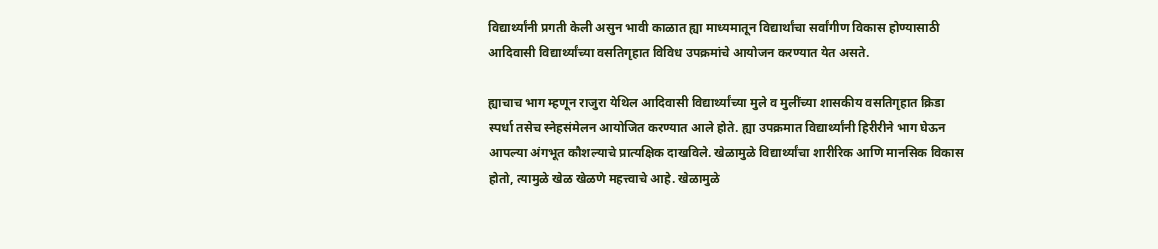विद्यार्थ्यांनी प्रगती केली असुन भावी काळात ह्या माध्यमातून विद्यार्थांचा सर्वांगीण विकास होण्यासाठी आदिवासी विद्यार्थ्यांच्या वसतिगृहात विविध उपक्रमांचे आयोजन करण्यात येत असते.

ह्याचाच भाग म्हणून राजुरा येथिल आदिवासी विद्यार्थ्यांच्या मुले व मुलींच्या शासकीय वसतिगृहात क्रिडा  स्पर्धा तसेच स्नेहसंमेलन आयोजित करण्यात आले होते. ह्या उपक्रमात विद्यार्थ्यांनी हिरीरीने भाग घेऊन आपल्या अंगभूत कौशल्याचे प्रात्यक्षिक दाखविले. खेळामुळे विद्यार्थ्यांचा शारीरिक आणि मानसिक विकास होतो, त्यामुळे खेळ खेळणे महत्त्वाचे आहे. खेळामुळे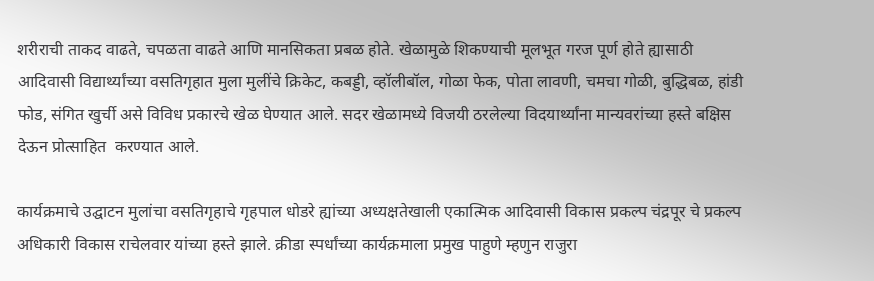शरीराची ताकद वाढते, चपळता वाढते आणि मानसिकता प्रबळ होते. खेळामुळे शिकण्याची मूलभूत गरज पूर्ण होते ह्यासाठी आदिवासी विद्यार्थ्यांच्या वसतिगृहात मुला मुलींचे क्रिकेट, कबड्डी, व्हॉलीबॉल, गोळा फेक, पोता लावणी, चमचा गोळी, बुद्धिबळ, हांडी फोड, संगित खुर्ची असे विविध प्रकारचे खेळ घेण्यात आले. सदर खेळामध्ये विजयी ठरलेल्या विदयार्थ्यांना मान्यवरांच्या हस्ते बक्षिस देऊन प्रोत्साहित  करण्यात आले.

कार्यक्रमाचे उद्घाटन मुलांचा वसतिगृहाचे गृहपाल धोडरे ह्यांच्या अध्यक्षतेखाली एकात्मिक आदिवासी विकास प्रकल्प चंद्रपूर चे प्रकल्प अधिकारी विकास राचेलवार यांच्या हस्ते झाले. क्रीडा स्पर्धांच्या कार्यक्रमाला प्रमुख पाहुणे म्हणुन राजुरा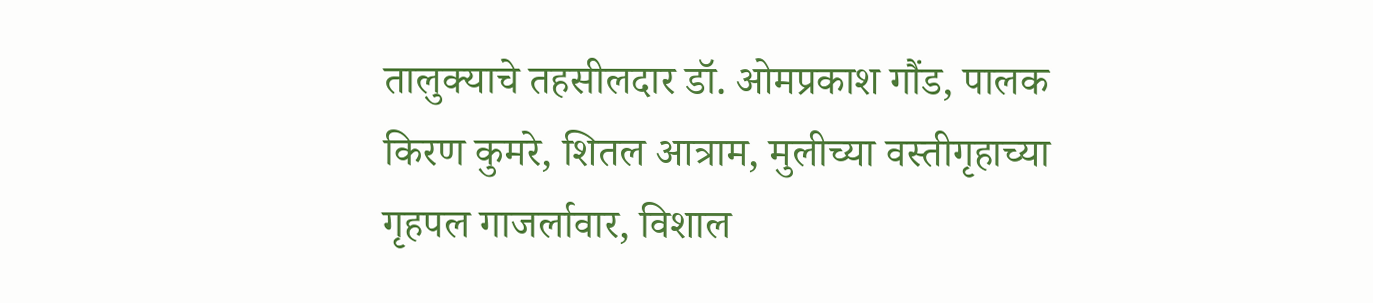तालुक्याचे तहसीलदार डॉ. ओमप्रकाश गौंड, पालक किरण कुमरे, शितल आत्राम, मुलीच्या वस्तीगृहाच्या गृहपल गाजर्लावार, विशाल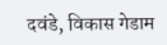दवंडे, विकास गेडाम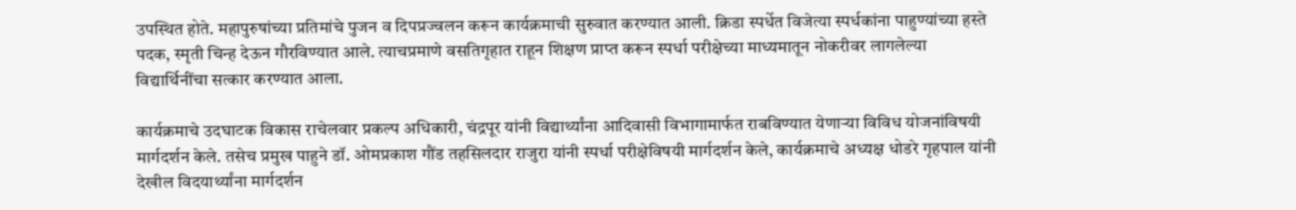उपस्थित होते. महापुरुषांच्या प्रतिमांचे पुजन व दिपप्रज्वलन करून कार्यक्रमाची सुरुवात करण्यात आली. क्रिडा स्पर्धेत विजेत्या स्पर्धकांना पाहुण्यांच्या हस्ते पदक, स्मृती चिन्ह देऊन गौरविण्यात आले. त्याचप्रमाणे वसतिगृहात राहून शिक्षण प्राप्त करून स्पर्धा परीक्षेच्या माध्यमातून नोकरीवर लागलेल्या विद्यार्थिनींचा सत्कार करण्यात आला.

कार्यक्रमाचे उदघाटक विकास राचेलवार प्रकल्प अधिकारी, चंद्रपूर यांनी विद्यार्थ्यांना आदिवासी विभागामार्फत राबविण्यात येणाऱ्या विविध योजनांविषयी मार्गदर्शन केले. तसेच प्रमुख पाहुने डॉ. ओमप्रकाश गौंड तहसिलदार राजुरा यांनी स्पर्धा परीक्षेविषयी मार्गदर्शन केले, कार्यक्रमाचे अध्यक्ष धोडरे गृहपाल यांनी देखील विदयार्थ्यांना मार्गदर्शन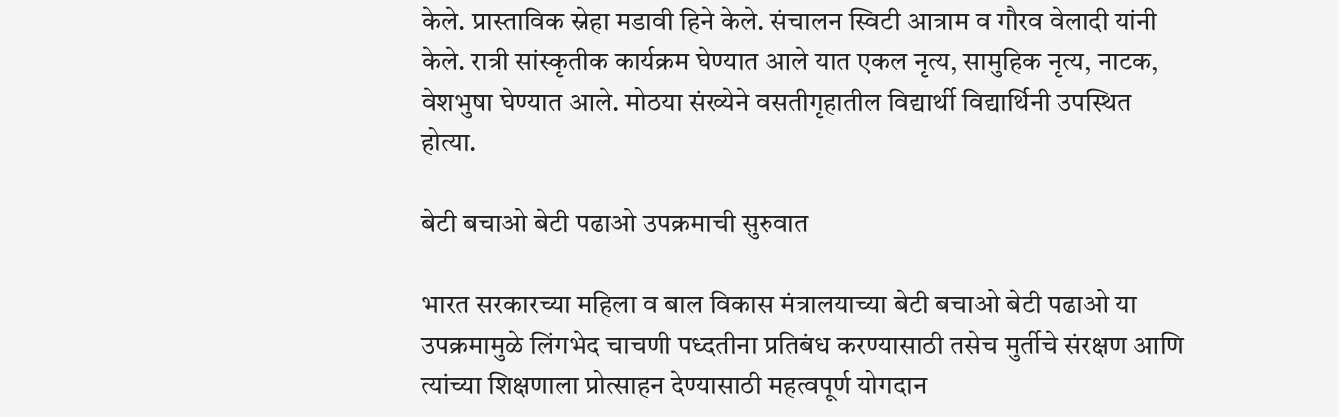केले. प्रास्ताविक स्नेहा मडावी हिने केले. संचालन स्विटी आत्राम व गौरव वेलादी यांनी केले. रात्री सांस्कृतीक कार्यक्रम घेण्यात आले यात एकल नृत्य, सामुहिक नृत्य, नाटक, वेशभुषा घेण्यात आले. मोठया संख्येने वसतीगृहातील विद्यार्थी विद्यार्थिनी उपस्थित होत्या.

बेटी बचाओ बेटी पढाओ उपक्रमाची सुरुवात

भारत सरकारच्या महिला व बाल विकास मंत्रालयाच्या बेटी बचाओ बेटी पढाओ या उपक्रमामुळे लिंगभेद चाचणी पध्दतीना प्रतिबंध करण्यासाठी तसेच मुर्तीचे संरक्षण आणि त्यांच्या शिक्षणाला प्रोत्साहन देण्यासाठी महत्वपूर्ण योगदान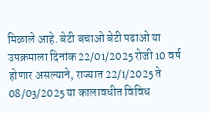मिळाले आहे. बेटी बचाओ बेटी पढाओ या उपक्रमाला दिनांक 22/01/2025 रोजी 10 वर्ष होणार असल्याने, राज्यात 22/1/2025 ते 08/03/2025 या कालावधीत विविध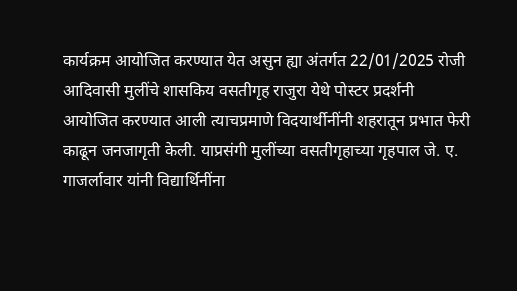कार्यक्रम आयोजित करण्यात येत असुन ह्या अंतर्गत 22/01/2025 रोजी आदिवासी मुलींचे शासकिय वसतीगृह राजुरा येथे पोस्टर प्रदर्शनी आयोजित करण्यात आली त्याचप्रमाणे विदयार्थीनींनी शहरातून प्रभात फेरी काढून जनजागृती केली. याप्रसंगी मुलींच्या वसतीगृहाच्या गृहपाल जे. ए. गाजर्लावार यांनी विद्यार्थिनींना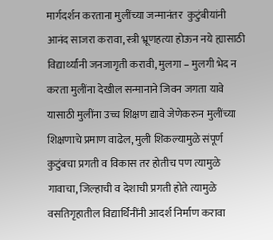मार्गदर्शन करताना मुलींच्या जन्मानंतर  कुटुंबीयांनी आनंद साजरा करावा, स्त्री भ्रूणहत्या होऊन नये ह्यासाठी विद्यार्थ्यांनी जनजागृती करावी, मुलगा – मुलगी भेद न करता मुलींना देखील सन्मानाने जिवन जगता यावे यासाठी मुलींना उच्च शिक्षण द्यावे जेणेकरुन मुलींच्या शिक्षणाचे प्रमाण वाढेल, मुली शिकल्यामुळे संपूर्ण कुटुंबचा प्रगती व विकास तर होतीच पण त्यामुळे गावाचा, जिल्हाची व देशाची प्रगती होते त्यामुळे वसतिगृहातील विद्यार्थिनींनी आदर्श निर्माण करावा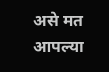असे मत आपल्या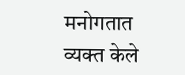मनोगतात व्यक्त केले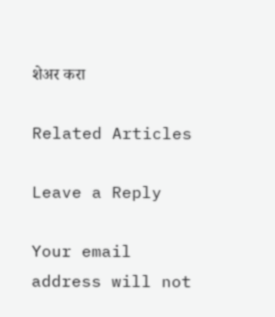शेअर करा

Related Articles

Leave a Reply

Your email address will not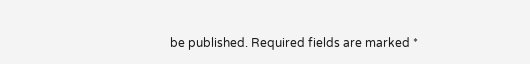be published. Required fields are marked *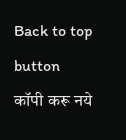Back to top button
कॉपी करू नये